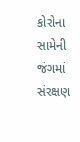કોરોના સામેની જંગમાં સંરક્ષણ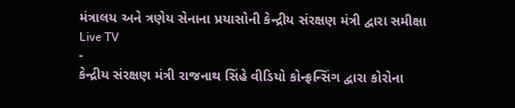મંત્રાલય અને ત્રણેય સેનાના પ્રયાસોની કેન્દ્રીય સંરક્ષણ મંત્રી દ્વારા સમીક્ષા
Live TV
-
કેન્દ્રીય સંરક્ષણ મંત્રી રાજનાથ સિંહે વીડિયો કોન્ફ્રન્સિંગ દ્વારા કોરોના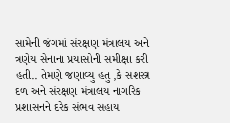સામેની જંગમાં સંરક્ષણ મંત્રાલય અને ત્રણેય સેનાના પ્રયાસોની સમીક્ષા કરી હતી.. તેમણે જણાવ્યુ હતુ ,કે સશસ્ત્ર દળ અને સંરક્ષણ મંત્રાલય નાગરિક પ્રશાસનને દરેક સંભવ સહાય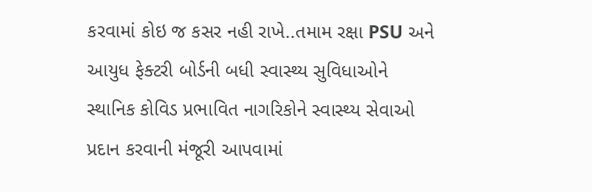કરવામાં કોઇ જ કસર નહી રાખે..તમામ રક્ષા PSU અને આયુધ ફેક્ટરી બોર્ડની બધી સ્વાસ્થ્ય સુવિધાઓને સ્થાનિક કોવિડ પ્રભાવિત નાગરિકોને સ્વાસ્થ્ય સેવાઓ પ્રદાન કરવાની મંજૂરી આપવામાં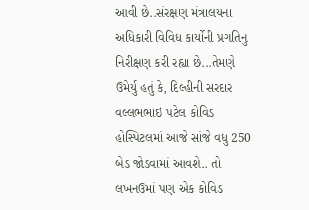આવી છે..સંરક્ષણ મંત્રાલયના અધિકારી વિવિધ કાર્યોની પ્રગતિનુ નિરીક્ષણ કરી રહ્યા છે...તેમણે ઉમેર્યુ હતું કે, દિલ્હીની સરદાર વલ્લભભાઇ પટેલ કોવિડ હોસ્પિટલમાં આજે સાંજે વધુ 250 બેડ જોડવામાં આવશે.. તો લખનઉમાં પણ એક કોવિડ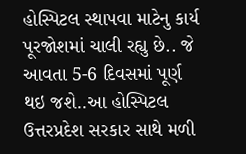હોસ્પિટલ સ્થાપવા માટેનુ કાર્ય પૂરજોશમાં ચાલી રહ્યુ છે.. જે આવતા 5-6 દિવસમાં પૂર્ણ થઇ જશે..આ હોસ્પિટલ ઉત્તરપ્રદેશ સરકાર સાથે મળી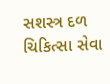સશસ્ત્ર દળ ચિકિત્સા સેવા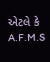એટલે કે A.F.M.S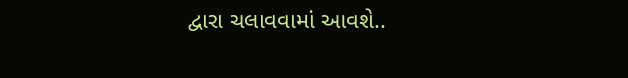દ્વારા ચલાવવામાં આવશે..